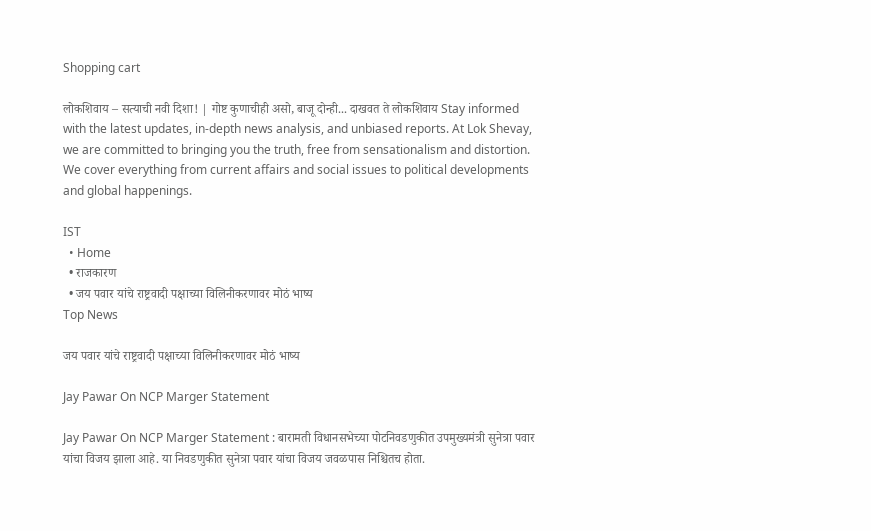Shopping cart

लोकशिवाय – सत्याची नवी दिशा! | गोष्ट कुणाचीही असो, बाजू दोन्ही... दाखवत ते लोकशिवाय Stay informed with the latest updates, in-depth news analysis, and unbiased reports. At Lok Shevay, we are committed to bringing you the truth, free from sensationalism and distortion. We cover everything from current affairs and social issues to political developments and global happenings.

IST
  • Home
  • राजकारण
  • जय पवार यांचे राष्ट्रवादी पक्षाच्या विलिनीकरणावर मोठं भाष्य
Top News

जय पवार यांचे राष्ट्रवादी पक्षाच्या विलिनीकरणावर मोठं भाष्य

Jay Pawar On NCP Marger Statement

Jay Pawar On NCP Marger Statement : बारामती विधानसभेच्या पोटनिवडणुकीत उपमुख्यमंत्री सुनेत्रा पवार यांचा विजय झाला आहे. या निवडणुकीत सुनेत्रा पवार यांचा विजय जवळपास निश्चितच होता.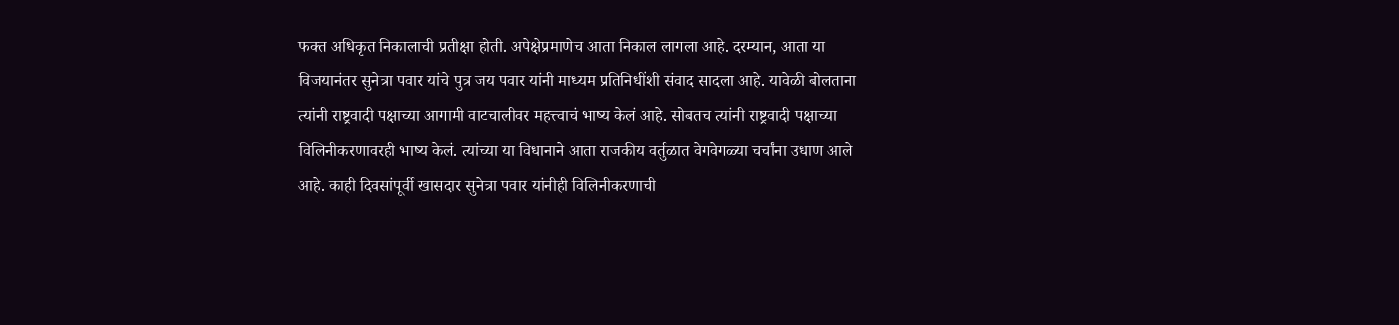फक्त अधिकृत निकालाची प्रतीक्षा होती. अपेक्षेप्रमाणेच आता निकाल लागला आहे. दरम्यान, आता या विजयानंतर सुनेत्रा पवार यांचे पुत्र जय पवार यांनी माध्यम प्रतिनिधींशी संवाद सादला आहे. यावेळी बोलताना त्यांनी राष्ट्रवादी पक्षाच्या आगामी वाटचालीवर महत्त्वाचं भाष्य केलं आहे. सोबतच त्यांनी राष्ट्रवादी पक्षाच्या विलिनीकरणावरही भाष्य केलं. त्यांच्या या विधानाने आता राजकीय वर्तुळात वेगवेगळ्या चर्चांना उधाण आले आहे. काही दिवसांपूर्वी खासदार सुनेत्रा पवार यांनीही विलिनीकरणाची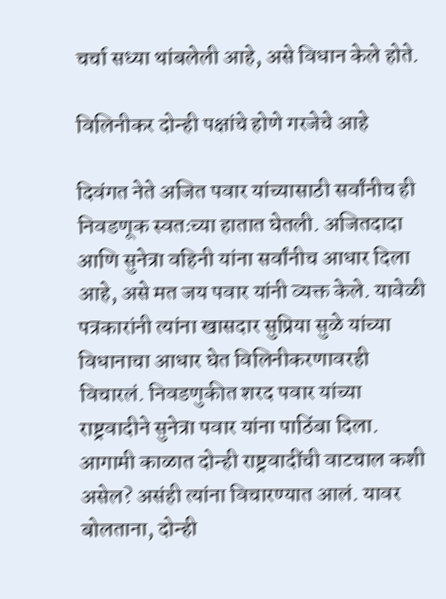चर्चा सध्या थांबलेली आहे, असे विधान केले होते.

विलिनीकर दोन्ही पक्षांचे होणे गरजेचे आहे

दिवंगत नेते अजित पवार यांच्यासाठी सर्वांनीच ही निवडणूक स्वतःच्या हातात घेतली. अजितदादा आणि सुनेत्रा वहिनी यांना सर्वांनीच आधार दिला आहे, असे मत जय पवार यांनी व्यक्त केले. यावेळी पत्रकारांनी त्यांना खासदार सुप्रिया सुळे यांच्या विधानाचा आधार घेत विलिनीकरणावरही विचारलं. निवडणुकीत शरद पवार यांच्या राष्ट्रवादीने सुनेत्रा पवार यांना पाठिंबा दिला. आगामी काळात दोन्ही राष्ट्रवादींची वाटचाल कशी असेल? असंही त्यांना विचारण्यात आलं. यावर बोलताना, दोन्ही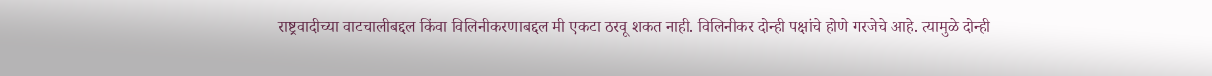राष्ट्रवादीच्या वाटचालीबद्दल किंवा विलिनीकरणाबद्दल मी एकटा ठरवू शकत नाही. विलिनीकर दोन्ही पक्षांचे होणे गरजेचे आहे. त्यामुळे दोन्ही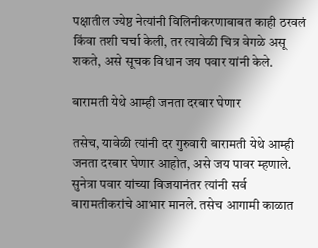पक्षातील ज्येष्ठ नेत्यांनी विलिनीकरणाबाबत काही ठरवलं किंवा तशी चर्चा केली, तर त्यावेळी चित्र वेगळे असू शकते, असे सूचक विधान जय पवार यांनी केले.

बारामती येथे आम्ही जनता दरबार घेणार

तसेच, यावेळी त्यांनी दर गुरुवारी बारामती येथे आम्ही जनता दरबार घेणार आहोत, असे जय पावर म्हणाले. सुनेत्रा पवार यांच्या विजयानंतर त्यांनी सर्व बारामतीकरांचे आभार मानले. तसेच आगामी काळात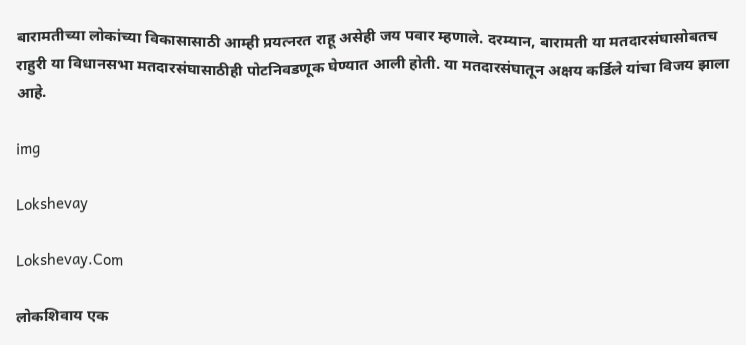बारामतीच्या लोकांच्या विकासासाठी आम्ही प्रयत्नरत राहू असेही जय पवार म्हणाले. दरम्यान, बारामती या मतदारसंघासोबतच राहुरी या विधानसभा मतदारसंघासाठीही पोटनिवडणूक घेण्यात आली होती. या मतदारसंघातून अक्षय कर्डिले यांचा विजय झाला आहे.

img

Lokshevay

Lokshevay.Com

लोकशिवाय एक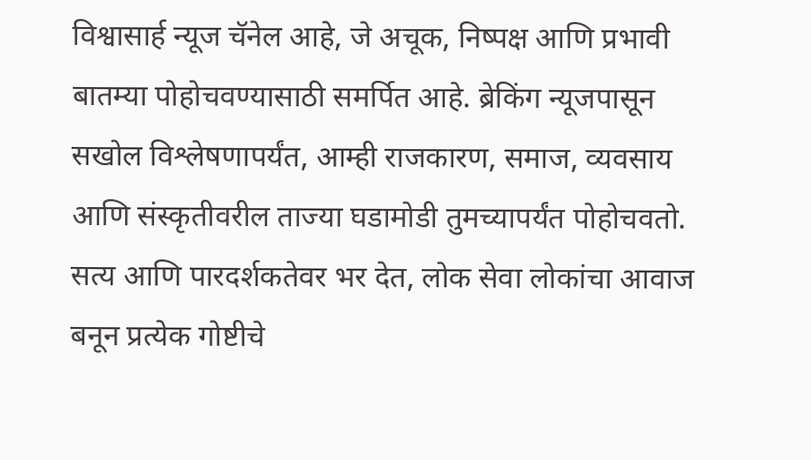विश्वासार्ह न्यूज चॅनेल आहे, जे अचूक, निष्पक्ष आणि प्रभावी बातम्या पोहोचवण्यासाठी समर्पित आहे. ब्रेकिंग न्यूजपासून सखोल विश्लेषणापर्यंत, आम्ही राजकारण, समाज, व्यवसाय आणि संस्कृतीवरील ताज्या घडामोडी तुमच्यापर्यंत पोहोचवतो. सत्य आणि पारदर्शकतेवर भर देत, लोक सेवा लोकांचा आवाज बनून प्रत्येक गोष्टीचे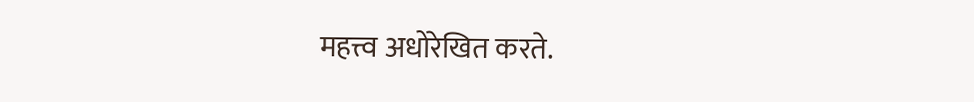महत्त्व अधोरेखित करते.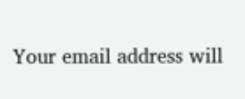Your email address will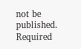not be published. Required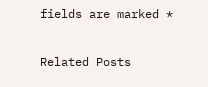fields are marked *

Related Posts